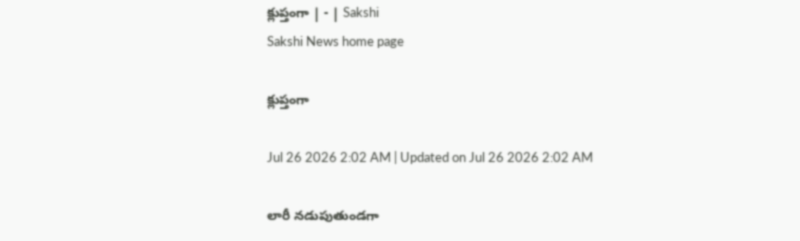క్లుప్తంగా | - | Sakshi
Sakshi News home page

క్లుప్తంగా

Jul 26 2026 2:02 AM | Updated on Jul 26 2026 2:02 AM

లారీ నడుపుతుండగా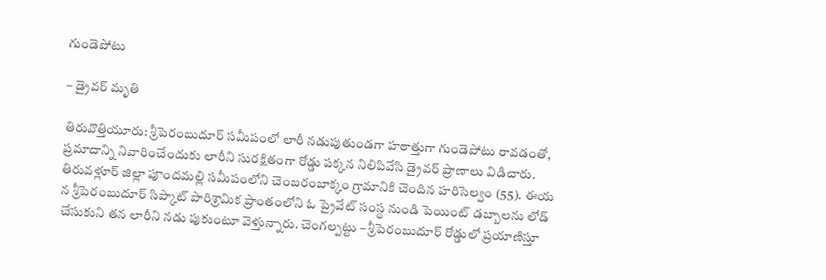గుండెపోటు

– డ్రైవర్‌ మృతి

తిరువొత్తియూరు: శ్రీపెరంబుదూర్‌ సమీపంలో లారీ నడుపుతుండగా హఠాత్తుగా గుండెపోటు రావడంతో, ప్రమాదాన్ని నివారించేందుకు లారీని సురక్షితంగా రోడ్డు పక్కన నిలిపివేసి డ్రైవర్‌ ప్రాణాలు విడిచారు. తిరువళ్లూర్‌ జిల్లా పూందమల్లి సమీపంలోని చెంబరంబాక్కం గ్రామానికి చెందిన హరిసెల్వం (55). ఈయ న శ్రీపెరంబుదూర్‌ సిప్కాట్‌ పారిశ్రామిక ప్రాంతంలోని ఓ ప్రైవేట్‌ సంస్థ నుండి పెయింట్‌ డబ్బాలను లోడ్‌ చేసుకుని తన లారీని నడు పుకుంటూ వెళ్తున్నారు. చెంగల్పట్టు – శ్రీపెరంబుదూర్‌ రోడ్డులో ప్రయాణిస్తూ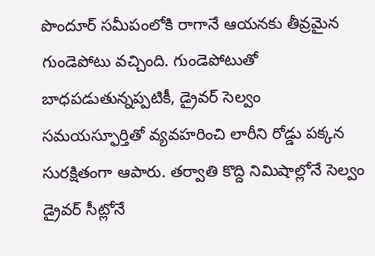పొందూర్‌ సమీపంలోకి రాగానే ఆయనకు తీవ్రమైన గుండెపోటు వచ్చింది. గుండెపోటుతో బాధపడుతున్నప్పటికీ, డ్రైవర్‌ సెల్వం సమయస్ఫూర్తితో వ్యవహరించి లారీని రోడ్డు పక్కన సురక్షితంగా ఆపారు. తర్వాతి కొద్ది నిమిషాల్లోనే సెల్వం డ్రైవర్‌ సీట్లోనే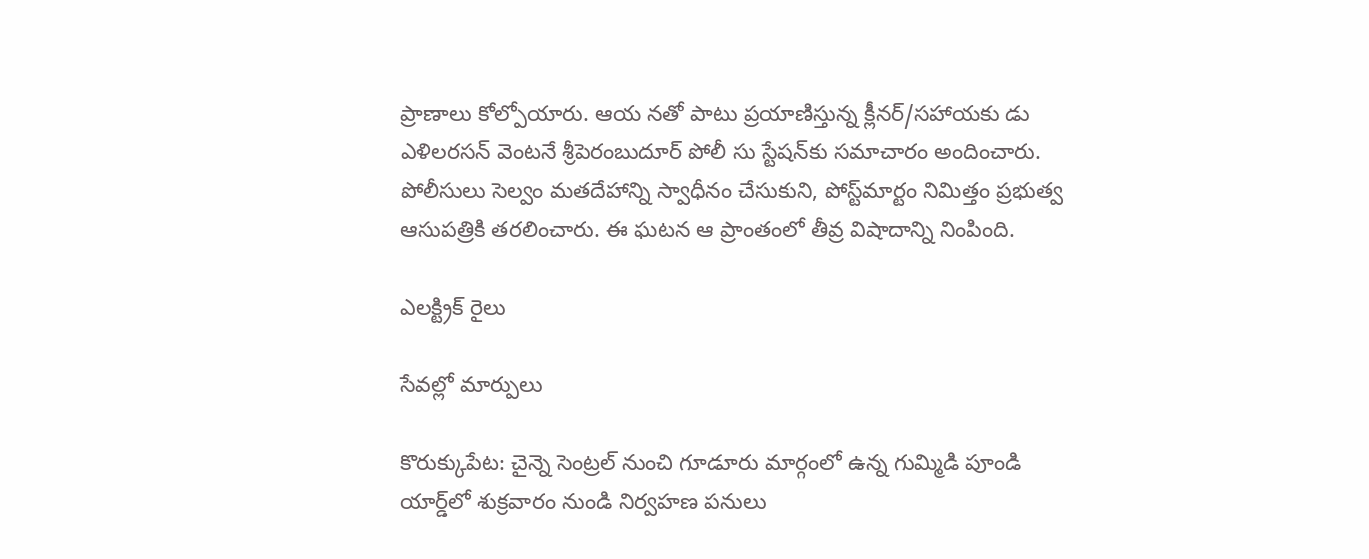ప్రాణాలు కోల్పోయారు. ఆయ నతో పాటు ప్రయాణిస్తున్న క్లీనర్‌/సహాయకు డు ఎళిలరసన్‌ వెంటనే శ్రీపెరంబుదూర్‌ పోలీ సు స్టేషన్‌కు సమాచారం అందించారు. పోలీసులు సెల్వం మతదేహాన్ని స్వాధీనం చేసుకుని, పోస్ట్‌మార్టం నిమిత్తం ప్రభుత్వ ఆసుపత్రికి తరలించారు. ఈ ఘటన ఆ ప్రాంతంలో తీవ్ర విషాదాన్ని నింపింది.

ఎలక్ట్రిక్‌ రైలు

సేవల్లో మార్పులు

కొరుక్కుపేట: చైన్నె సెంట్రల్‌ నుంచి గూడూరు మార్గంలో ఉన్న గుమ్మిడి పూండి యార్డ్‌లో శుక్రవారం నుండి నిర్వహణ పనులు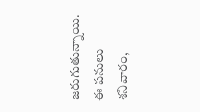జరుగుతున్నాయి. ఈ పనులు శనివారం,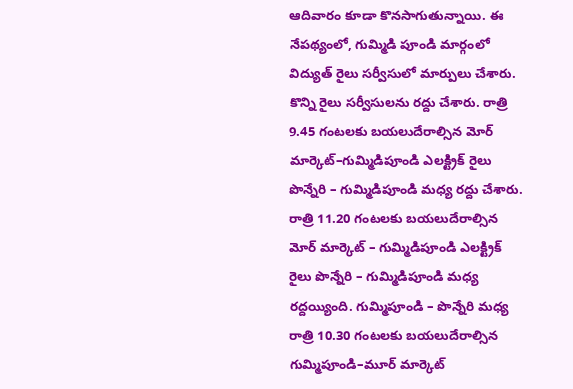ఆదివారం కూడా కొనసాగుతున్నాయి. ఈ నేపథ్యంలో, గుమ్మిడి పూండి మార్గంలో విద్యుత్‌ రైలు సర్వీసులో మార్పులు చేశారు. కొన్ని రైలు సర్వీసులను రద్దు చేశారు. రాత్రి 9.45 గంటలకు బయలుదేరాల్సిన మోర్‌ మార్కెట్‌–గుమ్మిడిపూండి ఎలక్ట్రిక్‌ రైలు పొన్నేరి – గుమ్మిడిపూండి మధ్య రద్దు చేశారు. రాత్రి 11.20 గంటలకు బయలుదేరాల్సిన మోర్‌ మార్కెట్‌ – గుమ్మిడిపూండి ఎలక్ట్రిక్‌ రైలు పొన్నేరి – గుమ్మిడిపూండి మధ్య రద్దయ్యింది. గుమ్మిపూండి – పొన్నేరి మధ్య రాత్రి 10.30 గంటలకు బయలుదేరాల్సిన గుమ్మిపూండి–మూర్‌ మార్కెట్‌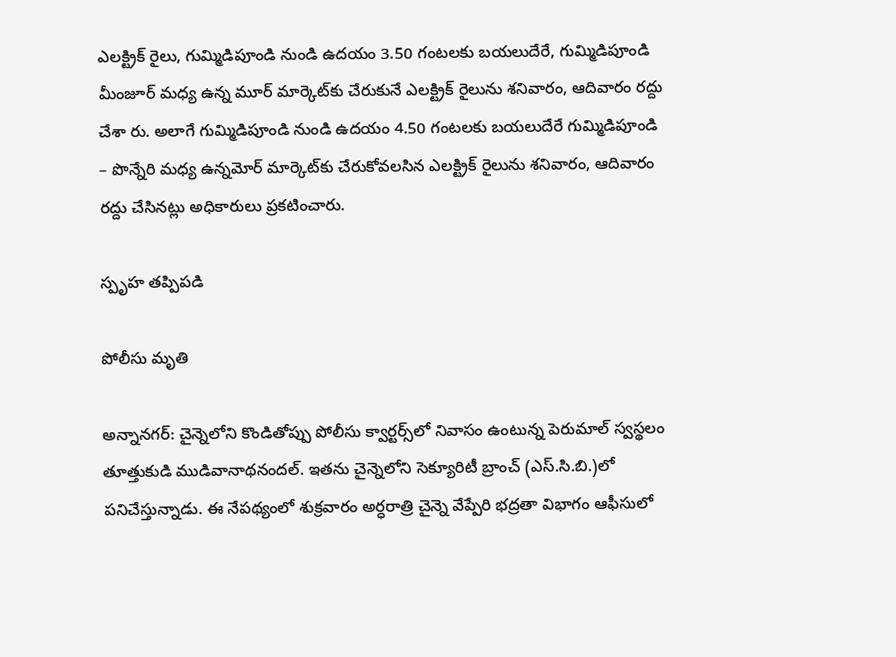ఎలక్ట్రిక్‌ రైలు, గుమ్మిడిపూండి నుండి ఉదయం 3.50 గంటలకు బయలుదేరే, గుమ్మిడిపూండి మీంజూర్‌ మధ్య ఉన్న మూర్‌ మార్కెట్‌కు చేరుకునే ఎలక్ట్రిక్‌ రైలును శనివారం, ఆదివారం రద్దు చేశా రు. అలాగే గుమ్మిడిపూండి నుండి ఉదయం 4.50 గంటలకు బయలుదేరే గుమ్మిడిపూండి – పొన్నేరి మధ్య ఉన్నమోర్‌ మార్కెట్‌కు చేరుకోవలసిన ఎలక్ట్రిక్‌ రైలును శనివారం, ఆదివారం రద్దు చేసినట్లు అధికారులు ప్రకటించారు.

స్పృహ తప్పిపడి

పోలీసు మృతి

అన్నానగర్‌: చైన్నెలోని కొండితోప్పు పోలీసు క్వార్టర్స్‌లో నివాసం ఉంటున్న పెరుమాల్‌ స్వస్థలం తూత్తుకుడి ముడివానాథనందల్‌. ఇతను చైన్నెలోని సెక్యూరిటీ బ్రాంచ్‌ (ఎస్‌.సి.బి.)లో పనిచేస్తున్నాడు. ఈ నేపథ్యంలో శుక్రవారం అర్ధరాత్రి చైన్నె వేప్పేరి భద్రతా విభాగం ఆఫీసులో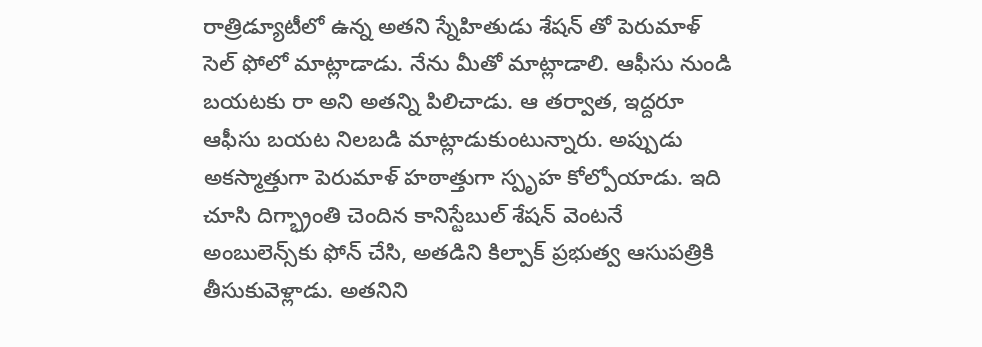రాత్రిడ్యూటీలో ఉన్న అతని స్నేహితుడు శేషన్‌ తో పెరుమాళ్‌ సెల్‌ ఫోలో మాట్లాడాడు. నేను మీతో మాట్లాడాలి. ఆఫీసు నుండి బయటకు రా అని అతన్ని పిలిచాడు. ఆ తర్వాత, ఇద్దరూ ఆఫీసు బయట నిలబడి మాట్లాడుకుంటున్నారు. అప్పుడు అకస్మాత్తుగా పెరుమాళ్‌ హఠాత్తుగా స్పృహ కోల్పోయాడు. ఇది చూసి దిగ్భ్రాంతి చెందిన కానిస్టేబుల్‌ శేషన్‌ వెంటనే అంబులెన్స్‌కు ఫోన్‌ చేసి, అతడిని కిల్పాక్‌ ప్రభుత్వ ఆసుపత్రికి తీసుకువెళ్లాడు. అతనిని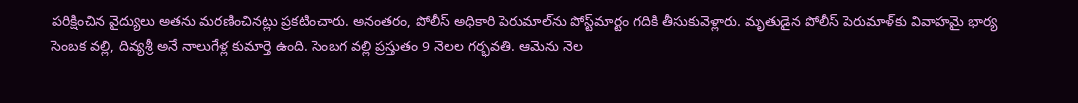పరిక్షించిన వైద్యులు అతను మరణించినట్లు ప్రకటించారు. అనంతరం, పోలీస్‌ అధికారి పెరుమాల్‌ను పోస్ట్‌మార్టం గదికి తీసుకువెళ్లారు. మృతుడైన పోలీస్‌ పెరుమాళ్‌కు వివాహమై భార్య సెంబక వల్లి, దివ్యశ్రీ అనే నాలుగేళ్ల కుమార్తె ఉంది. సెంబగ వల్లి ప్రస్తుతం 9 నెలల గర్భవతి. ఆమెను నెల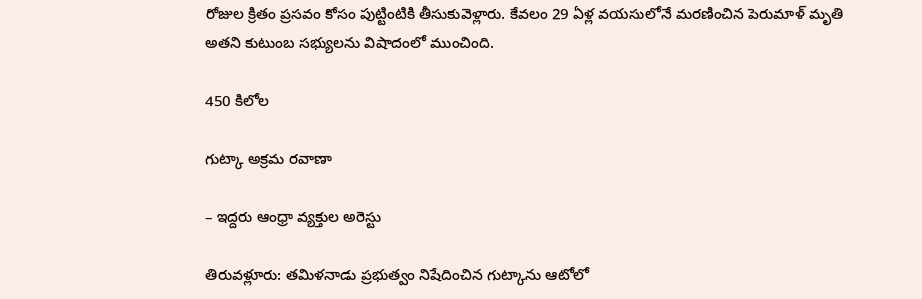రోజుల క్రితం ప్రసవం కోసం పుట్టింటికి తీసుకువెళ్లారు. కేవలం 29 ఏళ్ల వయసులోనే మరణించిన పెరుమాళ్‌ మృతి అతని కుటుంబ సభ్యులను విషాదంలో ముంచింది.

450 కిలోల

గుట్కా అక్రమ రవాణా

– ఇద్దరు ఆంధ్రా వ్యక్తుల అరెస్టు

తిరువళ్లూరు: తమిళనాడు ప్రభుత్వం నిషేదించిన గుట్కాను ఆటోలో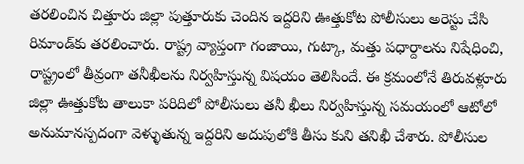తరలించిన చిత్తూరు జిల్లా పుత్తూరుకు చెందిన ఇద్దరిని ఊత్తుకోట పోలీసులు అరెస్టు చేసి రిమాండ్‌కు తరలించారు. రాష్ట్ర వ్యాప్తంగా గంజాయి, గుట్కా, మత్తు పధార్దాలను నిషేధించి, రాష్ట్రంలో తీవ్రంగా తనీఖీలను నిర్వహిస్తున్న విషయం తెలిసిందే. ఈ క్రమంలోనే తిరువళ్లూరు జిల్లా ఊత్తుకోట తాలుకా పరిదిలో పోలీసులు తనీ ఖీలు నిర్వహిస్తున్న సమయంలో ఆటోలో అనుమానస్పదంగా వెళ్ళుతున్న ఇద్దరిని అదుపులోకి తీసు కుని తనిఖీ చేశారు. పోలీసుల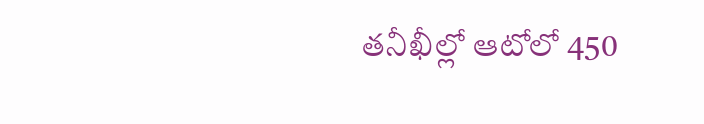తనీఖీల్లో ఆటోలో 450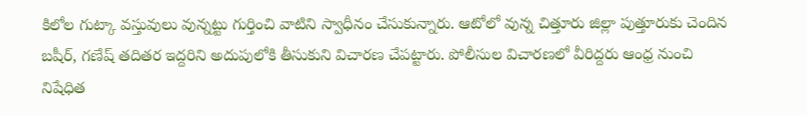కిలోల గుట్కా వస్తువులు వున్నట్టు గుర్తించి వాటిని స్వాధీనం చేసుకున్నారు. ఆటోలో వున్న చిత్తూరు జిల్లా పుత్తూరుకు చెందిన బషీర్‌, గణేష్‌ తదితర ఇద్దరిని అదుపులోకి తీసుకుని విచారణ చేపట్టారు. పోలీసుల విచారణలో వీరిద్దరు ఆంధ్ర నుంచి నిషేధిత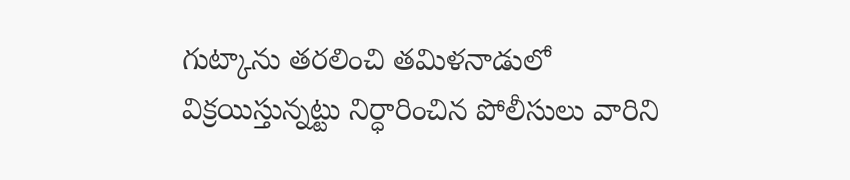గుట్కాను తరలించి తమిళనాడులో విక్రయిస్తున్నట్టు నిర్ధారించిన పోలీసులు వారిని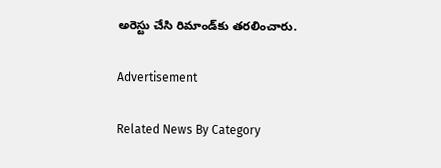అరెస్టు చేసి రిమాండ్‌కు తరలించారు.

Advertisement

Related News By Category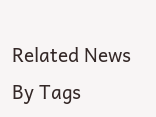Related News By Tags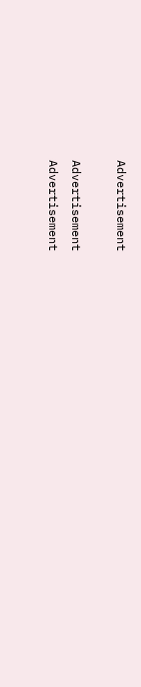Advertisement

Advertisement
Advertisement